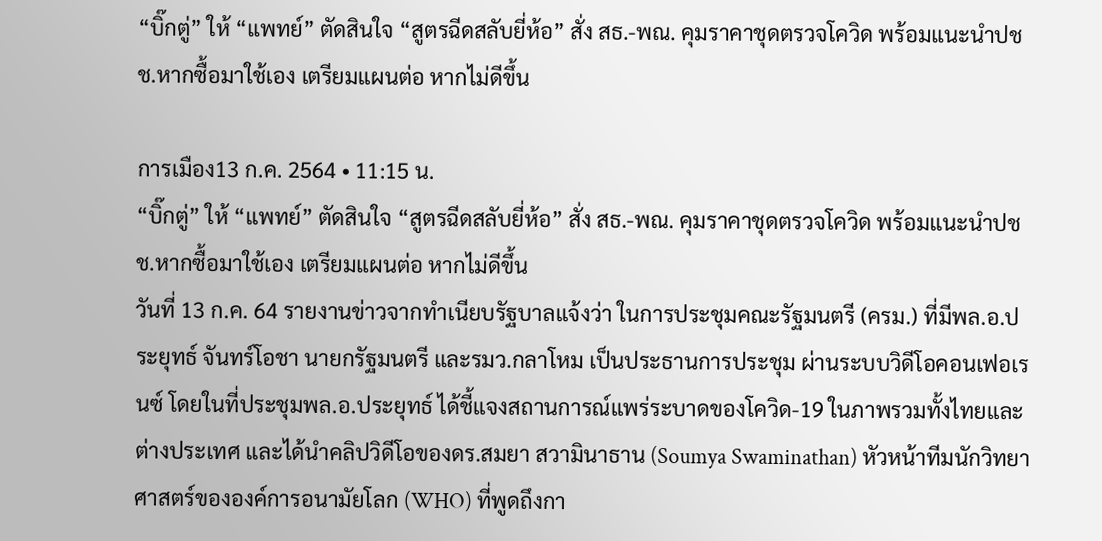“บิ๊กตู่” ให้ “แพทย์” ตัดสินใจ “สูตรฉีดสลับยี่ห้อ” สั่ง สธ.-พณ. คุมราคาชุดตรวจโควิด พร้อมแนะนำปชช.หากซื้อมาใช้เอง เตรียมแผนต่อ หากไม่ดีขึ้น

การเมือง13 ก.ค. 2564 • 11:15 น.
“บิ๊กตู่” ให้ “แพทย์” ตัดสินใจ “สูตรฉีดสลับยี่ห้อ” สั่ง สธ.-พณ. คุมราคาชุดตรวจโควิด พร้อมแนะนำปชช.หากซื้อมาใช้เอง เตรียมแผนต่อ หากไม่ดีขึ้น
วันที่ 13 ก.ค. 64 รายงานข่าวจากทำเนียบรัฐบาลแจ้งว่า ในการประชุมคณะรัฐมนตรี (ครม.) ที่มีพล.อ.ประยุทธ์ จันทร์โอชา นายกรัฐมนตรี และรมว.กลาโหม เป็นประธานการประชุม ผ่านระบบวิดีโอคอนเฟอเรนซ์ โดยในที่ประชุมพล.อ.ประยุทธ์ ได้ชี้แจงสถานการณ์แพร่ระบาดของโควิด-19 ในภาพรวมทั้งไทยและต่างประเทศ และได้นำคลิปวิดีโอของดร.สมยา สวามินาธาน (Soumya Swaminathan) หัวหน้าทีมนักวิทยาศาสตร์ขององค์การอนามัยโลก (WHO) ที่พูดถึงกา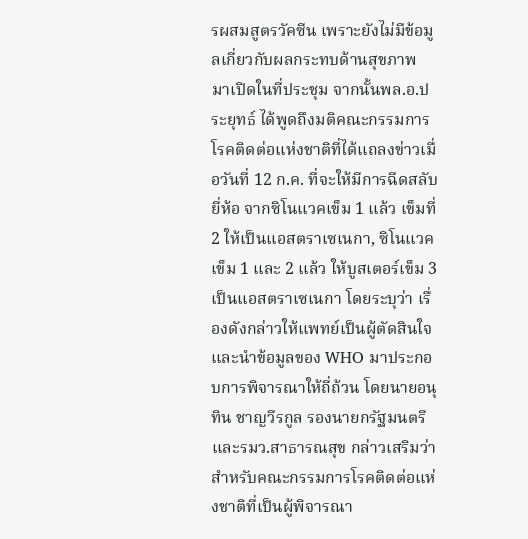รผสมสูตรวัคซีน เพราะยังไม่มีข้อมูลเกี่ยวกับผลกระทบด้านสุขภาพ มาเปิดในที่ประชุม จากนั้นพล.อ.ประยุทธ์ ได้พูดถึงมติคณะกรรมการโรคติดต่อแห่งชาติที่ได้แถลงข่าวเมื่อวันที่ 12 ก.ค. ที่จะให้มีการฉีดสลับยี่ห้อ จากซิโนแวคเข็ม 1 แล้ว เข็มที่ 2 ให้เป็นแอสตราเซเนกา, ซิโนแวคเข็ม 1 และ 2 แล้ว ให้บูสเตอร์เข็ม 3 เป็นแอสตราเซเนกา โดยระบุว่า เรื่องดังกล่าวให้แพทย์เป็นผู้ตัดสินใจ และนำข้อมูลของ WHO มาประกอบการพิจารณาให้ถี่ถ้วน โดยนายอนุทิน ชาญวีรกูล รองนายกรัฐมนตรี และรมว.สาธารณสุข กล่าวเสริมว่า สำหรับคณะกรรมการโรคติดต่อแห่งชาติที่เป็นผู้พิจารณา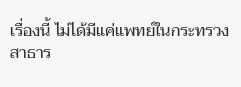เรื่องนี้ ไม่ได้มีแค่แพทย์ในกระทรวงสาธาร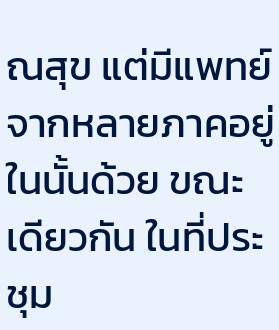ณสุข แต่มีแพทย์จากหลายภาคอยู่ในนั้นด้วย ขณะเดียวกัน ในที่ประชุม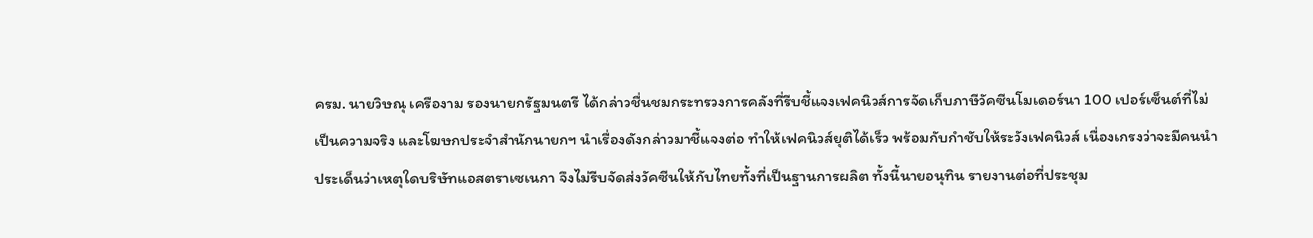ครม. นายวิษณุ เครืองาม รองนายกรัฐมนตรี ได้กล่าวชื่นชมกระทรวงการคลังที่รีบชี้แจงเฟคนิวส์การจัดเก็บภาษีวัคซีนโมเดอร์นา 100 เปอร์เซ็นต์ที่ไม่เป็นความจริง และโฆษกประจำสำนักนายกฯ นำเรื่องดังกล่าวมาชี้แจงต่อ ทำให้เฟคนิวส์ยุติได้เร็ว พร้อมกับกำชับให้ระวังเฟคนิวส์ เนื่องเกรงว่าจะมีคนนำประเด็นว่าเหตุใดบริษัทแอสตราเซเนกา จึงไม่รีบจัดส่งวัคซีนให้กับไทยทั้งที่เป็นฐานการผลิต ทั้งนี้นายอนุทิน รายงานต่อที่ประชุม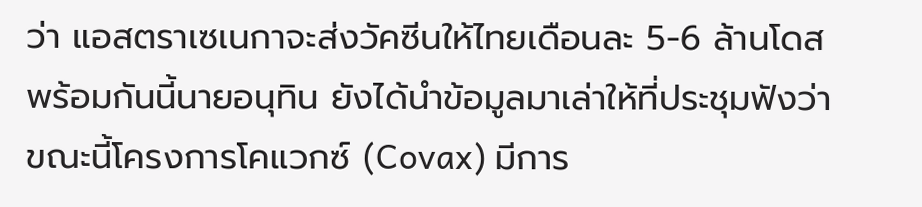ว่า แอสตราเซเนกาจะส่งวัคซีนให้ไทยเดือนละ 5-6 ล้านโดส พร้อมกันนี้นายอนุทิน ยังได้นำข้อมูลมาเล่าให้ที่ประชุมฟังว่า ขณะนี้โครงการโคแวกซ์ (Covax) มีการ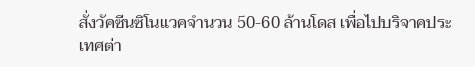สั่งวัคซีนซิโนแวคจำนวน 50-60 ล้านโดส เพื่อไปบริจาคประเทศต่า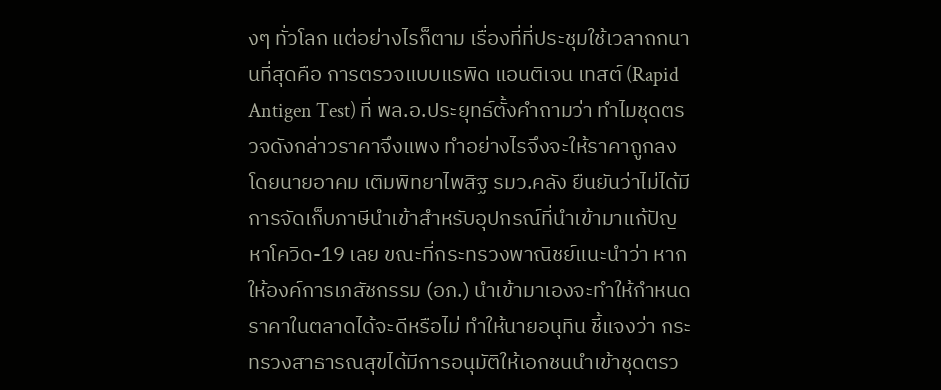งๆ ทั่วโลก แต่อย่างไรก็ตาม เรื่องที่ที่ประชุมใช้เวลาถกนานที่สุดคือ การตรวจแบบแรพิด แอนติเจน เทสต์ (Rapid Antigen Test) ที่ พล.อ.ประยุทธ์ตั้งคำถามว่า ทำไมชุดตรวจดังกล่าวราคาจึงแพง ทำอย่างไรจึงจะให้ราคาถูกลง โดยนายอาคม เติมพิทยาไพสิฐ รมว.คลัง ยืนยันว่าไม่ได้มีการจัดเก็บภาษีนำเข้าสำหรับอุปกรณ์ที่นำเข้ามาแก้ปัญหาโควิด-19 เลย ขณะที่กระทรวงพาณิชย์แนะนำว่า หากให้องค์การเภสัชกรรม (อภ.) นำเข้ามาเองจะทำให้กำหนดราคาในตลาดได้จะดีหรือไม่ ทำให้นายอนุทิน ชี้แจงว่า กระทรวงสาธารณสุขได้มีการอนุมัติให้เอกชนนำเข้าชุดตรว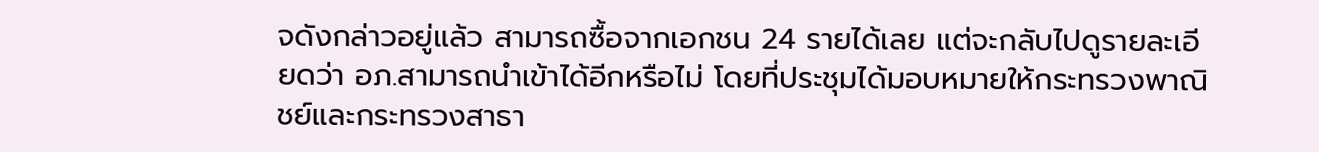จดังกล่าวอยู่แล้ว สามารถซื้อจากเอกชน 24 รายได้เลย แต่จะกลับไปดูรายละเอียดว่า อภ.สามารถนำเข้าได้อีกหรือไม่ โดยที่ประชุมได้มอบหมายให้กระทรวงพาณิชย์และกระทรวงสาธา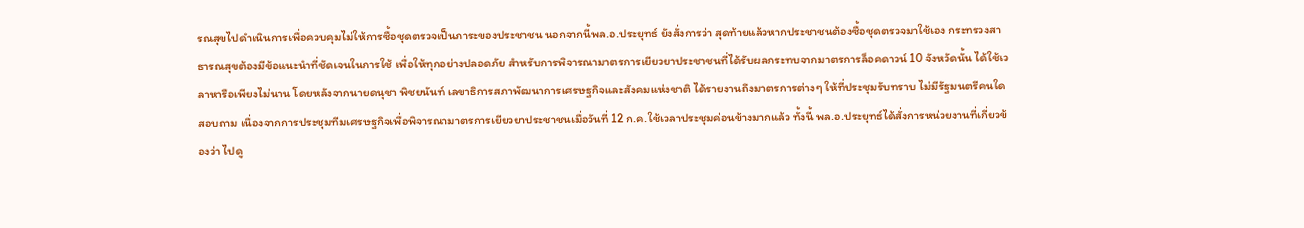รณสุขไปดำเนินการเพื่อควบคุมไม่ให้การซื้อชุดตรวจเป็นภาระของประชาชน นอกจากนี้พล.อ.ประยุทธ์ ยังสั่งการว่า สุดท้ายแล้วหากประชาชนต้องซื้อชุดตรวจมาใช้เอง กระทรวงสาธารณสุขต้องมีข้อแนะนำที่ชัดเจนในการใช้ เพื่อให้ทุกอย่างปลอดภัย สำหรับการพิจารณามาตรการเยียวยาประชาชนที่ได้รับผลกระทบจากมาตรการล็อคดาวน์ 10 จังหวัดนั้น ได้ใช้เวลาหารือเพียงไม่นาน โดยหลังจากนายดนุชา พิชยนันท์ เลขาธิการสภาพัฒนาการเศรษฐกิจและสังคมแห่งชาติ ได้รายงานถึงมาตรการต่างๆ ให้ที่ประชุมรับทราบ ไม่มีรัฐมนตรีคนใดสอบถาม เนื่องจากการประชุมทีมเศรษฐกิจเพื่อพิจารณามาตรการเยียวยาประชาชนเมื่อวันที่ 12 ก.ค.ใช้เวลาประชุมค่อนข้างมากแล้ว ทั้งนี้ พล.อ.ประยุทธ์ได้สั่งการหน่วยงานที่เกี่ยวข้องว่า ไปดู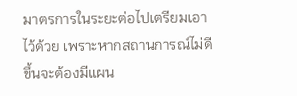มาตรการในระยะต่อไปเตรียมเอาไว้ด้วย เพราะหากสถานการณ์ไม่ดีขึ้นจะต้องมีแผน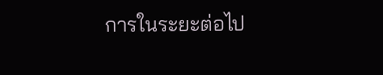การในระยะต่อไป